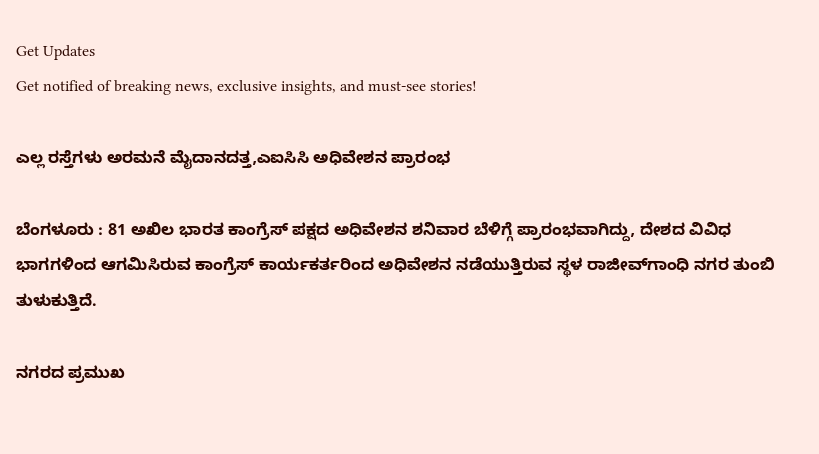Get Updates
Get notified of breaking news, exclusive insights, and must-see stories!

ಎಲ್ಲ ರಸ್ತೆಗಳು ಅರಮನೆ ಮೈದಾನದತ್ತ,ಎಐಸಿಸಿ ಅಧಿವೇಶನ ಪ್ರಾರಂಭ

ಬೆಂಗಳೂರು : 81 ಅಖಿಲ ಭಾರತ ಕಾಂಗ್ರೆಸ್‌ ಪಕ್ಷದ ಅಧಿವೇಶನ ಶನಿವಾರ ಬೆಳಿಗ್ಗೆ ಪ್ರಾರಂಭವಾಗಿದ್ದು, ದೇಶದ ವಿವಿಧ ಭಾಗಗಳಿಂದ ಆಗಮಿಸಿರುವ ಕಾಂಗ್ರೆಸ್‌ ಕಾರ್ಯಕರ್ತರಿಂದ ಅಧಿವೇಶನ ನಡೆಯುತ್ತಿರುವ ಸ್ಥಳ ರಾಜೀವ್‌ಗಾಂಧಿ ನಗರ ತುಂಬಿ ತುಳುಕುತ್ತಿದೆ.

ನಗರದ ಪ್ರಮುಖ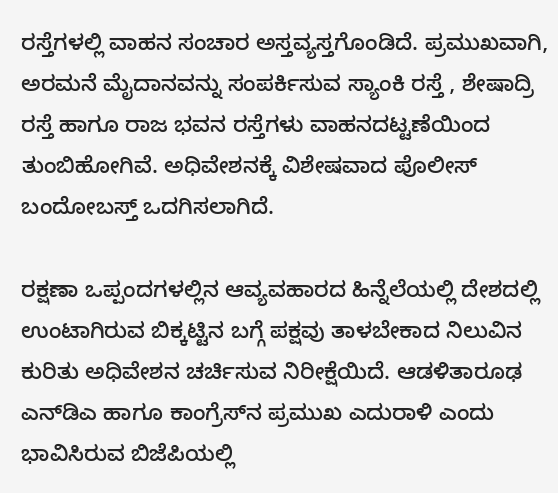ರಸ್ತೆಗಳಲ್ಲಿ ವಾಹನ ಸಂಚಾರ ಅಸ್ತವ್ಯಸ್ತಗೊಂಡಿದೆ. ಪ್ರಮುಖವಾಗಿ, ಅರಮನೆ ಮೈದಾನವನ್ನು ಸಂಪರ್ಕಿಸುವ ಸ್ಯಾಂಕಿ ರಸ್ತೆ , ಶೇಷಾದ್ರಿ ರಸ್ತೆ ಹಾಗೂ ರಾಜ ಭವನ ರಸ್ತೆಗಳು ವಾಹನದಟ್ಟಣೆಯಿಂದ ತುಂಬಿಹೋಗಿವೆ. ಅಧಿವೇಶನಕ್ಕೆ ವಿಶೇಷವಾದ ಪೊಲೀಸ್‌ ಬಂದೋಬಸ್ತ್‌ ಒದಗಿಸಲಾಗಿದೆ.

ರಕ್ಷಣಾ ಒಪ್ಪಂದಗಳಲ್ಲಿನ ಆವ್ಯವಹಾರದ ಹಿನ್ನೆಲೆಯಲ್ಲಿ ದೇಶದಲ್ಲಿ ಉಂಟಾಗಿರುವ ಬಿಕ್ಕಟ್ಟಿನ ಬಗ್ಗೆ ಪಕ್ಷವು ತಾಳಬೇಕಾದ ನಿಲುವಿನ ಕುರಿತು ಅಧಿವೇಶನ ಚರ್ಚಿಸುವ ನಿರೀಕ್ಷೆಯಿದೆ. ಆಡಳಿತಾರೂಢ ಎನ್‌ಡಿಎ ಹಾಗೂ ಕಾಂಗ್ರೆಸ್‌ನ ಪ್ರಮುಖ ಎದುರಾಳಿ ಎಂದು ಭಾವಿಸಿರುವ ಬಿಜೆಪಿಯಲ್ಲಿ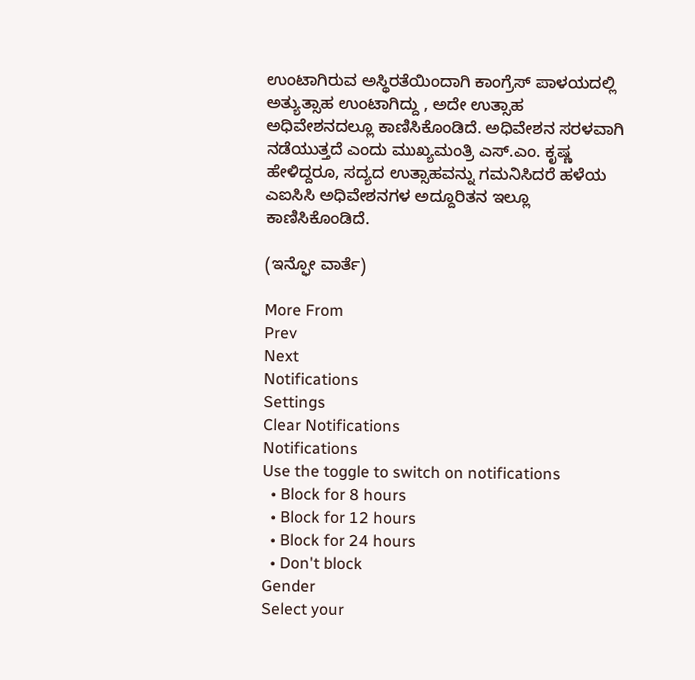ಉಂಟಾಗಿರುವ ಅಸ್ಥಿರತೆಯಿಂದಾಗಿ ಕಾಂಗ್ರೆಸ್‌ ಪಾಳಯದಲ್ಲಿ ಅತ್ಯುತ್ಸಾಹ ಉಂಟಾಗಿದ್ದು , ಅದೇ ಉತ್ಸಾಹ ಅಧಿವೇಶನದಲ್ಲೂ ಕಾಣಿಸಿಕೊಂಡಿದೆ. ಅಧಿವೇಶನ ಸರಳವಾಗಿ ನಡೆಯುತ್ತದೆ ಎಂದು ಮುಖ್ಯಮಂತ್ರಿ ಎಸ್‌.ಎಂ. ಕೃಷ್ಣ ಹೇಳಿದ್ದರೂ, ಸದ್ಯದ ಉತ್ಸಾಹವನ್ನು ಗಮನಿಸಿದರೆ ಹಳೆಯ ಎಐಸಿಸಿ ಅಧಿವೇಶನಗಳ ಅದ್ದೂರಿತನ ಇಲ್ಲೂ ಕಾಣಿಸಿಕೊಂಡಿದೆ.

(ಇನ್ಫೋ ವಾರ್ತೆ)

More From
Prev
Next
Notifications
Settings
Clear Notifications
Notifications
Use the toggle to switch on notifications
  • Block for 8 hours
  • Block for 12 hours
  • Block for 24 hours
  • Don't block
Gender
Select your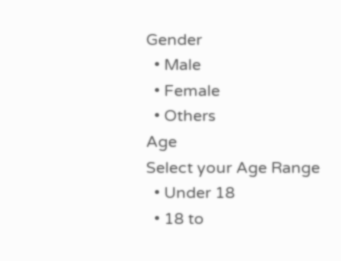Gender
  • Male
  • Female
  • Others
Age
Select your Age Range
  • Under 18
  • 18 to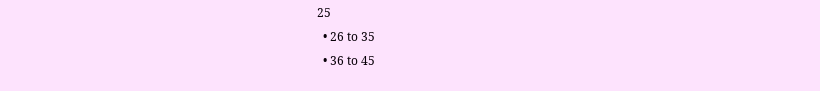25
  • 26 to 35
  • 36 to 45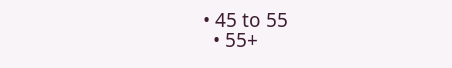• 45 to 55
  • 55+